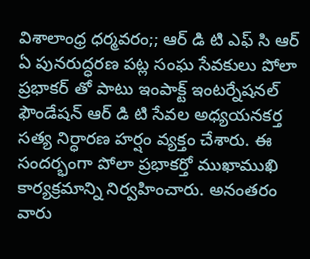విశాలాంధ్ర ధర్మవరం;; ఆర్ డి టి ఎఫ్ సి ఆర్ ఏ పునరుద్ధరణ పట్ల సంఘ సేవకులు పోలా ప్రభాకర్ తో పాటు ఇంపాక్ట్ ఇంటర్నేషనల్ ఫౌండేషన్ ఆర్ డి టి సేవల అధ్యయనకర్త సత్య నిర్ధారణ హర్షం వ్యక్తం చేశారు. ఈ సందర్భంగా పోలా ప్రభాకర్తో ముఖాముఖి కార్యక్రమాన్ని నిర్వహించారు. అనంతరం వారు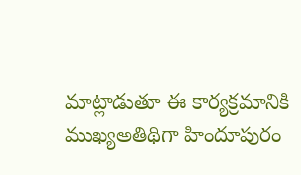మాట్లాడుతూ ఈ కార్యక్రమానికి ముఖ్యఅతిథిగా హిందూపురం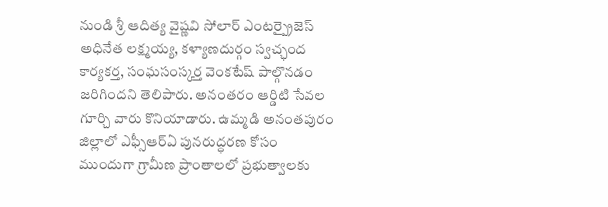నుండి శ్రీ ఆదిత్య వైష్ణవి సోలార్ ఎంటర్ప్రైజెస్ అధినేత లక్ష్మయ్య, కళ్యాణదుర్గం స్వచ్ఛంద కార్యకర్త, సంఘసంస్కర్త వెంకటేష్ పాల్గొనడం జరిగిందని తెలిపారు. అనంతరం ఆర్డిటి సేవల గూర్చి వారు కొనియాడారు. ఉమ్మడి అనంతపురం జిల్లాలో ఎఫ్సీఆర్ఏ పునరుద్ధరణ కోసం ముందుగా గ్రామీణ ప్రాంతాలలో ప్రభుత్వాలకు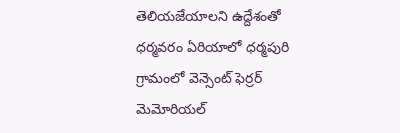తెలియజేయాలని ఉద్దేశంతో ధర్మవరం ఏరియాలో ధర్మపురి గ్రామంలో వెన్సెంట్ ఫెర్రర్ మెమోరియల్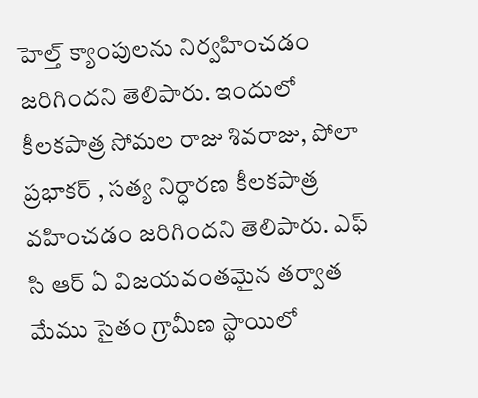హెల్త్ క్యాంపులను నిర్వహించడం జరిగిందని తెలిపారు. ఇందులో కీలకపాత్ర సోమల రాజు శివరాజు, పోలా ప్రభాకర్ , సత్య నిర్ధారణ కీలకపాత్ర వహించడం జరిగిందని తెలిపారు. ఎఫ్ సి ఆర్ ఏ విజయవంతమైన తర్వాత మేము సైతం గ్రామీణ స్థాయిలో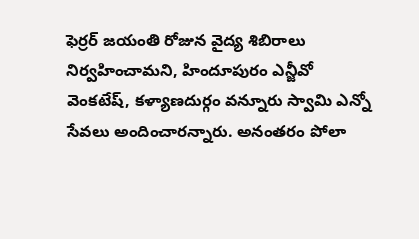ఫెర్రర్ జయంతి రోజున వైద్య శిబిరాలు నిర్వహించామని, హిందూపురం ఎన్జీవో వెంకటేష్, కళ్యాణదుర్గం వన్నూరు స్వామి ఎన్నో సేవలు అందించారన్నారు. అనంతరం పోలా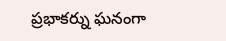ప్రభాకర్ను ఘనంగా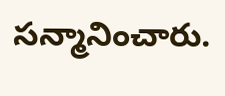సన్మానించారు.